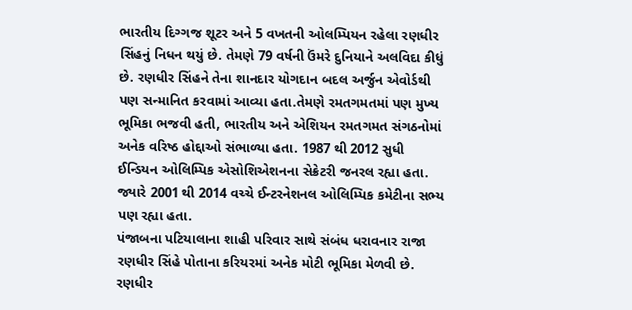ભારતીય દિગ્ગજ શૂટર અને 5 વખતની ઓલમ્પિયન રહેલા રણધીર સિંહનું નિધન થયું છે. તેમણે 79 વર્ષની ઉંમરે દુનિયાને અલવિદા કીધું છે. રણધીર સિંહને તેના શાનદાર યોગદાન બદલ અર્જુન એવોર્ડથી પણ સન્માનિત કરવામાં આવ્યા હતા.તેમણે રમતગમતમાં પણ મુખ્ય ભૂમિકા ભજવી હતી, ભારતીય અને એશિયન રમતગમત સંગઠનોમાં અનેક વરિષ્ઠ હોદ્દાઓ સંભાળ્યા હતા. 1987 થી 2012 સુધી ઈન્ડિયન ઓલિમ્પિક એસોશિએશનના સેક્રેટરી જનરલ રહ્યા હતા. જ્યારે 2001 થી 2014 વચ્ચે ઈન્ટરનેશનલ ઓલિમ્પિક કમેટીના સભ્ય પણ રહ્યા હતા.
પંજાબના પટિયાલાના શાહી પરિવાર સાથે સંબંધ ધરાવનાર રાજા રણધીર સિંહે પોતાના કરિયરમાં અનેક મોટી ભૂમિકા મેળવી છે. રણધીર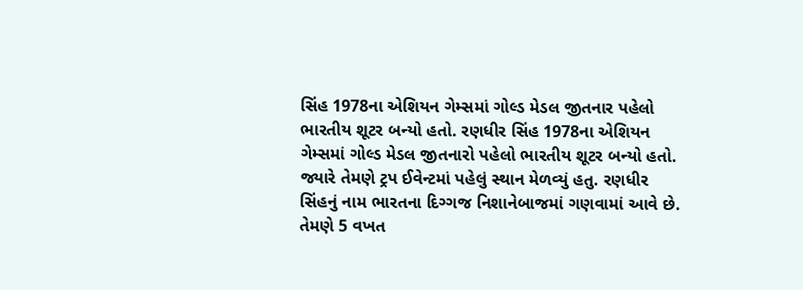સિંહ 1978ના એશિયન ગેમ્સમાં ગોલ્ડ મેડલ જીતનાર પહેલો ભારતીય શૂટર બન્યો હતો. રણધીર સિંહ 1978ના એશિયન ગેમ્સમાં ગોલ્ડ મેડલ જીતનારો પહેલો ભારતીય શૂટર બન્યો હતો. જ્યારે તેમણે ટ્રપ ઈવેન્ટમાં પહેલું સ્થાન મેળવ્યું હતુ. રણધીર સિંહનું નામ ભારતના દિગ્ગજ નિશાનેબાજમાં ગણવામાં આવે છે. તેમણે 5 વખત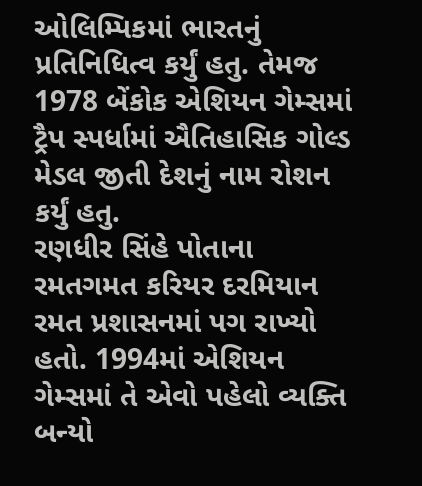ઓલિમ્પિકમાં ભારતનું પ્રતિનિધિત્વ કર્યું હતુ. તેમજ 1978 બેંકોક એશિયન ગેમ્સમાં ટ્રૈપ સ્પર્ધામાં ઐતિહાસિક ગોલ્ડ મેડલ જીતી દેશનું નામ રોશન કર્યું હતુ.
રણધીર સિંહે પોતાના રમતગમત કરિયર દરમિયાન રમત પ્રશાસનમાં પગ રાખ્યો હતો. 1994માં એશિયન ગેમ્સમાં તે એવો પહેલો વ્યક્તિ બન્યો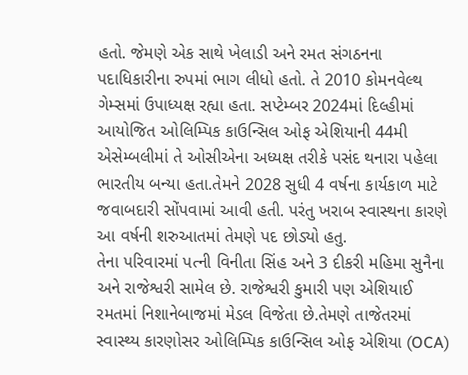હતો. જેમણે એક સાથે ખેલાડી અને રમત સંગઠનના પદાધિકારીના રુપમાં ભાગ લીધો હતો. તે 2010 કોમનવેલ્થ ગેમ્સમાં ઉપાધ્યક્ષ રહ્યા હતા. સપ્ટેમ્બર 2024માં દિલ્હીમાં આયોજિત ઓલિમ્પિક કાઉન્સિલ ઓફ એશિયાની 44મી એસેમ્બલીમાં તે ઓસીએના અધ્યક્ષ તરીકે પસંદ થનારા પહેલા ભારતીય બન્યા હતા.તેમને 2028 સુધી 4 વર્ષના કાર્યકાળ માટે જવાબદારી સોંપવામાં આવી હતી. પરંતુ ખરાબ સ્વાસ્થના કારણે આ વર્ષની શરુઆતમાં તેમણે પદ છોડ્યો હતુ.
તેના પરિવારમાં પત્ની વિનીતા સિંહ અને 3 દીકરી મહિમા સુનૈના અને રાજેશ્વરી સામેલ છે. રાજેશ્વરી કુમારી પણ એશિયાઈ રમતમાં નિશાનેબાજમાં મેડલ વિજેતા છે.તેમણે તાજેતરમાં સ્વાસ્થ્ય કારણોસર ઓલિમ્પિક કાઉન્સિલ ઓફ એશિયા (OCA)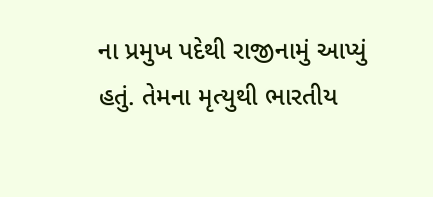ના પ્રમુખ પદેથી રાજીનામું આપ્યું હતું. તેમના મૃત્યુથી ભારતીય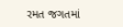રમત જગતમાં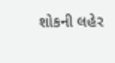શોકની લહેર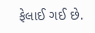ફેલાઈ ગઈ છે.